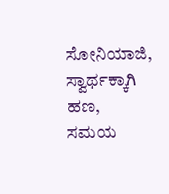ಸೋನಿಯಾಜಿ, ಸ್ವಾರ್ಥಕ್ಕಾಗಿ ಹಣ, ಸಮಯ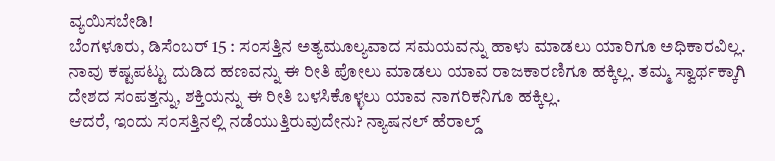ವ್ಯಯಿಸಬೇಡಿ!
ಬೆಂಗಳೂರು, ಡಿಸೆಂಬರ್ 15 : ಸಂಸತ್ತಿನ ಅತ್ಯಮೂಲ್ಯವಾದ ಸಮಯವನ್ನು ಹಾಳು ಮಾಡಲು ಯಾರಿಗೂ ಅಧಿಕಾರವಿಲ್ಲ. ನಾವು ಕಷ್ಟಪಟ್ಟು ದುಡಿದ ಹಣವನ್ನು ಈ ರೀತಿ ಪೋಲು ಮಾಡಲು ಯಾವ ರಾಜಕಾರಣಿಗೂ ಹಕ್ಕಿಲ್ಲ. ತಮ್ಮ ಸ್ವಾರ್ಥಕ್ಕಾಗಿ ದೇಶದ ಸಂಪತ್ತನ್ನು, ಶಕ್ತಿಯನ್ನು ಈ ರೀತಿ ಬಳಸಿಕೊಳ್ಳಲು ಯಾವ ನಾಗರಿಕನಿಗೂ ಹಕ್ಕಿಲ್ಲ.
ಆದರೆ, ಇಂದು ಸಂಸತ್ತಿನಲ್ಲಿ ನಡೆಯುತ್ತಿರುವುದೇನು? ನ್ಯಾಷನಲ್ ಹೆರಾಲ್ಡ್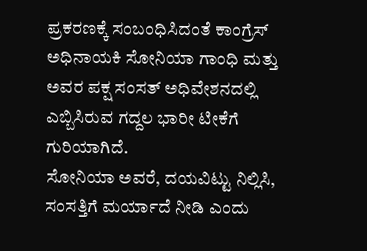ಪ್ರಕರಣಕ್ಕೆ ಸಂಬಂಧಿಸಿದಂತೆ ಕಾಂಗ್ರೆಸ್ ಅಧಿನಾಯಕಿ ಸೋನಿಯಾ ಗಾಂಧಿ ಮತ್ತು ಅವರ ಪಕ್ಷ ಸಂಸತ್ ಅಧಿವೇಶನದಲ್ಲಿ ಎಬ್ಬಿಸಿರುವ ಗದ್ದಲ ಭಾರೀ ಟೀಕೆಗೆ ಗುರಿಯಾಗಿದೆ.
ಸೋನಿಯಾ ಅವರೆ, ದಯವಿಟ್ಟು ನಿಲ್ಲಿಸಿ, ಸಂಸತ್ತಿಗೆ ಮರ್ಯಾದೆ ನೀಡಿ ಎಂದು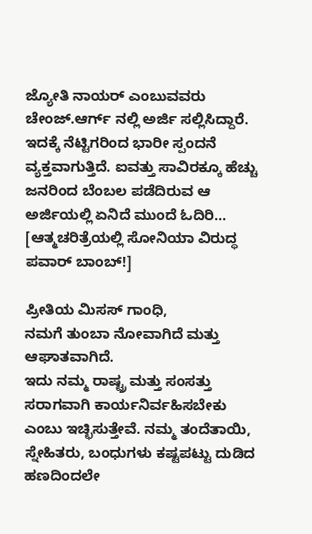ಜ್ಯೋತಿ ನಾಯರ್ ಎಂಬುವವರು ಚೇಂಜ್.ಆರ್ಗ್ ನಲ್ಲಿ ಅರ್ಜಿ ಸಲ್ಲಿಸಿದ್ದಾರೆ. ಇದಕ್ಕೆ ನೆಟ್ಟಿಗರಿಂದ ಭಾರೀ ಸ್ಪಂದನೆ ವ್ಯಕ್ತವಾಗುತ್ತಿದೆ. ಐವತ್ತು ಸಾವಿರಕ್ಕೂ ಹೆಚ್ಚು ಜನರಿಂದ ಬೆಂಬಲ ಪಡೆದಿರುವ ಆ ಅರ್ಜಿಯಲ್ಲಿ ಏನಿದೆ ಮುಂದೆ ಓದಿರಿ... [ಆತ್ಮಚರಿತ್ರೆಯಲ್ಲಿ ಸೋನಿಯಾ ವಿರುದ್ಧ ಪವಾರ್ ಬಾಂಬ್!]

ಪ್ರೀತಿಯ ಮಿಸಸ್ ಗಾಂಧಿ,
ನಮಗೆ ತುಂಬಾ ನೋವಾಗಿದೆ ಮತ್ತು ಆಘಾತವಾಗಿದೆ.
ಇದು ನಮ್ಮ ರಾಷ್ಟ್ರ ಮತ್ತು ಸಂಸತ್ತು ಸರಾಗವಾಗಿ ಕಾರ್ಯನಿರ್ವಹಿಸಬೇಕು ಎಂಬು ಇಚ್ಛಿಸುತ್ತೇವೆ. ನಮ್ಮ ತಂದೆತಾಯಿ, ಸ್ನೇಹಿತರು, ಬಂಧುಗಳು ಕಷ್ಟಪಟ್ಟು ದುಡಿದ ಹಣದಿಂದಲೇ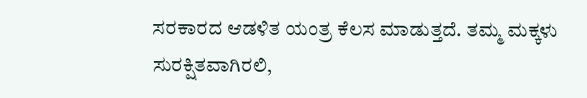ಸರಕಾರದ ಆಡಳಿತ ಯಂತ್ರ ಕೆಲಸ ಮಾಡುತ್ತದೆ. ತಮ್ಮ ಮಕ್ಕಳು ಸುರಕ್ಷಿತವಾಗಿರಲಿ,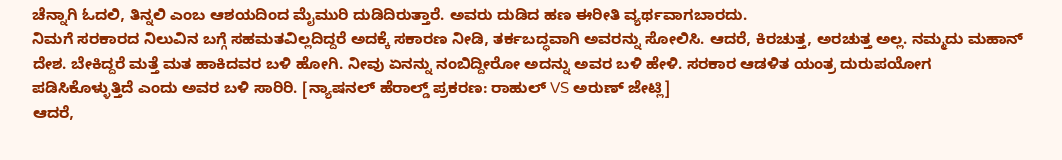ಚೆನ್ನಾಗಿ ಓದಲಿ, ತಿನ್ನಲಿ ಎಂಬ ಆಶಯದಿಂದ ಮೈಮುರಿ ದುಡಿದಿರುತ್ತಾರೆ. ಅವರು ದುಡಿದ ಹಣ ಈರೀತಿ ವ್ಯರ್ಥವಾಗಬಾರದು.
ನಿಮಗೆ ಸರಕಾರದ ನಿಲುವಿನ ಬಗ್ಗೆ ಸಹಮತವಿಲ್ಲದಿದ್ದರೆ ಅದಕ್ಕೆ ಸಕಾರಣ ನೀಡಿ, ತರ್ಕಬದ್ಧವಾಗಿ ಅವರನ್ನು ಸೋಲಿಸಿ. ಆದರೆ, ಕಿರಚುತ್ತ, ಅರಚುತ್ತ ಅಲ್ಲ. ನಮ್ಮದು ಮಹಾನ್ ದೇಶ. ಬೇಕಿದ್ದರೆ ಮತ್ತೆ ಮತ ಹಾಕಿದವರ ಬಳಿ ಹೋಗಿ. ನೀವು ಏನನ್ನು ನಂಬಿದ್ದೀರೋ ಅದನ್ನು ಅವರ ಬಳಿ ಹೇಳಿ. ಸರಕಾರ ಆಡಳಿತ ಯಂತ್ರ ದುರುಪಯೋಗ ಪಡಿಸಿಕೊಳ್ಳುತ್ತಿದೆ ಎಂದು ಅವರ ಬಳಿ ಸಾರಿರಿ. [ನ್ಯಾಷನಲ್ ಹೆರಾಲ್ಡ್ ಪ್ರಕರಣ: ರಾಹುಲ್ VS ಅರುಣ್ ಜೇಟ್ಲಿ]
ಆದರೆ,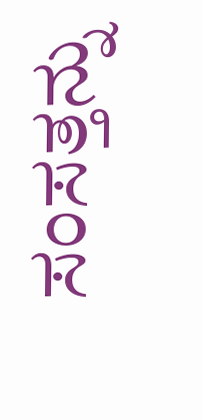ಸಂಸತ್ತನ್ನು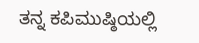ತನ್ನ ಕಪಿಮುಷ್ಠಿಯಲ್ಲಿ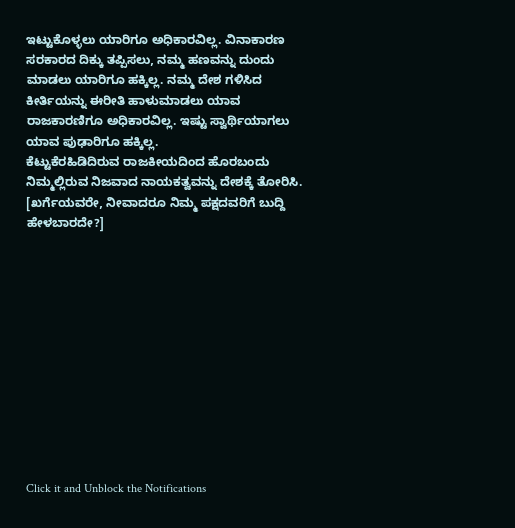ಇಟ್ಟುಕೊಳ್ಳಲು ಯಾರಿಗೂ ಅಧಿಕಾರವಿಲ್ಲ. ವಿನಾಕಾರಣ ಸರಕಾರದ ದಿಕ್ಕು ತಪ್ಪಿಸಲು, ನಮ್ಮ ಹಣವನ್ನು ದುಂದು ಮಾಡಲು ಯಾರಿಗೂ ಹಕ್ಕಿಲ್ಲ. ನಮ್ಮ ದೇಶ ಗಳಿಸಿದ ಕೀರ್ತಿಯನ್ನು ಈರೀತಿ ಹಾಳುಮಾಡಲು ಯಾವ ರಾಜಕಾರಣಿಗೂ ಅಧಿಕಾರವಿಲ್ಲ. ಇಷ್ಟು ಸ್ವಾರ್ಥಿಯಾಗಲು ಯಾವ ಪುಢಾರಿಗೂ ಹಕ್ಕಿಲ್ಲ.
ಕೆಟ್ಟುಕೆರಹಿಡಿದಿರುವ ರಾಜಕೀಯದಿಂದ ಹೊರಬಂದು ನಿಮ್ಮಲ್ಲಿರುವ ನಿಜವಾದ ನಾಯಕತ್ವವನ್ನು ದೇಶಕ್ಕೆ ತೋರಿಸಿ. [ಖರ್ಗೆಯವರೇ, ನೀವಾದರೂ ನಿಮ್ಮ ಪಕ್ಷದವರಿಗೆ ಬುದ್ದಿ ಹೇಳಬಾರದೇ?]












Click it and Unblock the Notifications